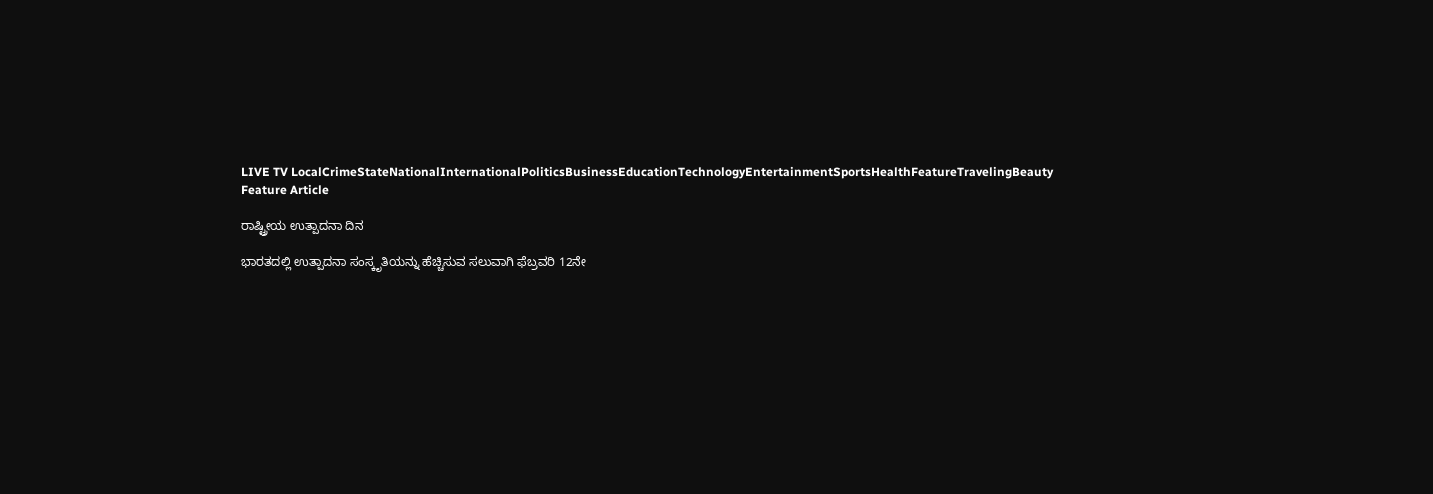LIVE TV LocalCrimeStateNationalInternationalPoliticsBusinessEducationTechnologyEntertainmentSportsHealthFeatureTravelingBeauty
Feature Article

ರಾಷ್ಟ್ರೀಯ ಉತ್ಪಾದನಾ ದಿನ

ಭಾರತದಲ್ಲಿ ಉತ್ಪಾದನಾ ಸಂಸ್ಕೃತಿಯನ್ನು ಹೆಚ್ಚಿಸುವ ಸಲುವಾಗಿ ಫೆಬ್ರವರಿ 12ನೇ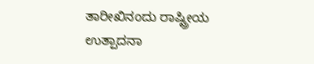ತಾರೀಖಿನಂದು ರಾಷ್ಟ್ರೀಯ ಉತ್ಪಾದನಾ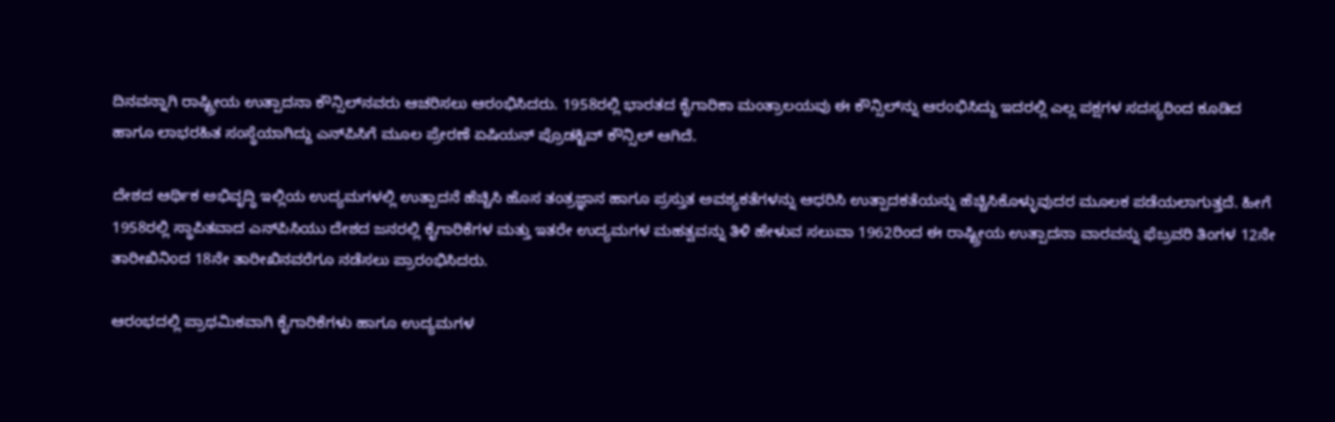ದಿನವನ್ನಾಗಿ ರಾಷ್ಟ್ರೀಯ ಉತ್ಪಾದನಾ ಕೌನ್ಸಿಲ್‍ನವರು ಆಚರಿಸಲು ಆರಂಭಿಸಿದರು. 1958ರಲ್ಲಿ ಭಾರತದ ಕೈಗಾರಿಕಾ ಮಂತ್ರಾಲಯವು ಈ ಕೌನ್ಸಿಲ್‍ನ್ನು ಆರಂಭಿಸಿದ್ದು ಇದರಲ್ಲಿ ಎಲ್ಲ ಪಕ್ಷಗಳ ಸದಸ್ಯರಿಂದ ಕೂಡಿದ ಹಾಗೂ ಲಾಭರಹಿತ ಸಂಸ್ಥೆಯಾಗಿದ್ದು ಎನ್‍ಪಿಸಿಗೆ ಮೂಲ ಪ್ರೇರಣೆ ಏಷಿಯನ್ ಪ್ರೊಡಕ್ಟಿವ್ ಕೌನ್ಸಿಲ್ ಆಗಿದೆ.

ದೇಶದ ಆರ್ಥಿಕ ಅಭಿವೃದ್ಧಿ ಇಲ್ಲಿಯ ಉದ್ಯಮಗಳಲ್ಲಿ ಉತ್ಪಾದನೆ ಹೆಚ್ಚಿಸಿ ಹೊಸ ತಂತ್ರಜ್ಞಾನ ಹಾಗೂ ಪ್ರಸ್ತುತ ಅವಶ್ಯಕತೆಗಳನ್ನು ಆಧರಿಸಿ ಉತ್ಪಾದಕತೆಯನ್ನು ಹೆಚ್ಚಿಸಿಕೊಳ್ಳುವುದರ ಮೂಲಕ ಪಡೆಯಲಾಗುತ್ತದೆ. ಹೀಗೆ 1958ರಲ್ಲಿ ಸ್ಥಾಪಿತವಾದ ಎನ್‍ಪಿಸಿಯು ದೇಶದ ಜನರಲ್ಲಿ ಕೈಗಾರಿಕೆಗಳ ಮತ್ತು ಇತರೇ ಉದ್ಯಮಗಳ ಮಹತ್ವವನ್ನು ತಿಳಿ ಹೇಳುವ ಸಲುವಾ 1962ರಿಂದ ಈ ರಾಷ್ಟ್ರೀಯ ಉತ್ಪಾದನಾ ವಾರವನ್ನು ಫೆಬ್ರವರಿ ತಿಂಗಳ 12ನೇ ತಾರೀಖಿನಿಂದ 18ನೇ ತಾರೀಖಿನವರೆಗೂ ನಡೆಸಲು ಪ್ರಾರಂಭಿಸಿದರು.

ಆರಂಭದಲ್ಲಿ ಪ್ರಾಥಮಿಕವಾಗಿ ಕೈಗಾರಿಕೆಗಳು ಹಾಗೂ ಉದ್ಯಮಗಳ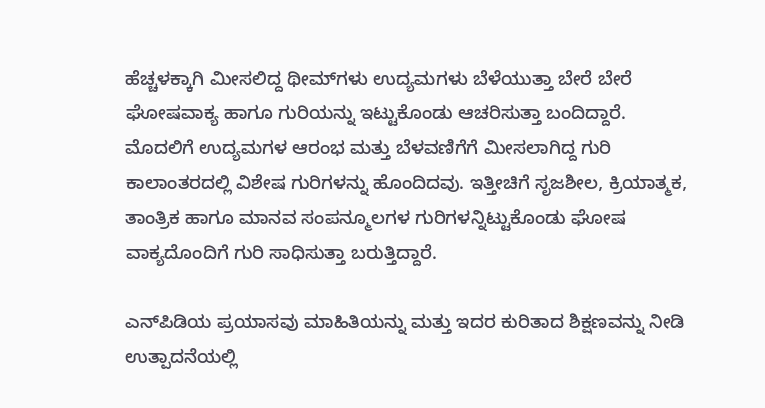ಹೆಚ್ಚಳಕ್ಕಾಗಿ ಮೀಸಲಿದ್ದ ಥೀಮ್‍ಗಳು ಉದ್ಯಮಗಳು ಬೆಳೆಯುತ್ತಾ ಬೇರೆ ಬೇರೆ ಘೋಷವಾಕ್ಯ ಹಾಗೂ ಗುರಿಯನ್ನು ಇಟ್ಟುಕೊಂಡು ಆಚರಿಸುತ್ತಾ ಬಂದಿದ್ದಾರೆ. ಮೊದಲಿಗೆ ಉದ್ಯಮಗಳ ಆರಂಭ ಮತ್ತು ಬೆಳವಣಿಗೆಗೆ ಮೀಸಲಾಗಿದ್ದ ಗುರಿ ಕಾಲಾಂತರದಲ್ಲಿ ವಿಶೇಷ ಗುರಿಗಳನ್ನು ಹೊಂದಿದವು. ಇತ್ತೀಚಿಗೆ ಸೃಜಶೀಲ, ಕ್ರಿಯಾತ್ಮಕ, ತಾಂತ್ರಿಕ ಹಾಗೂ ಮಾನವ ಸಂಪನ್ಮೂಲಗಳ ಗುರಿಗಳನ್ನಿಟ್ಟುಕೊಂಡು ಘೋಷ ವಾಕ್ಯದೊಂದಿಗೆ ಗುರಿ ಸಾಧಿಸುತ್ತಾ ಬರುತ್ತಿದ್ದಾರೆ.

ಎನ್‍ಪಿಡಿಯ ಪ್ರಯಾಸವು ಮಾಹಿತಿಯನ್ನು ಮತ್ತು ಇದರ ಕುರಿತಾದ ಶಿಕ್ಷಣವನ್ನು ನೀಡಿ ಉತ್ಪಾದನೆಯಲ್ಲಿ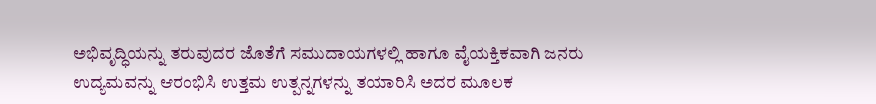ಅಭಿವೃದ್ಧಿಯನ್ನು ತರುವುದರ ಜೊತೆಗೆ ಸಮುದಾಯಗಳಲ್ಲಿ ಹಾಗೂ ವೈಯಕ್ತಿಕವಾಗಿ ಜನರು ಉದ್ಯಮವನ್ನು ಆರಂಭಿಸಿ ಉತ್ತಮ ಉತ್ಪನ್ನಗಳನ್ನು ತಯಾರಿಸಿ ಅದರ ಮೂಲಕ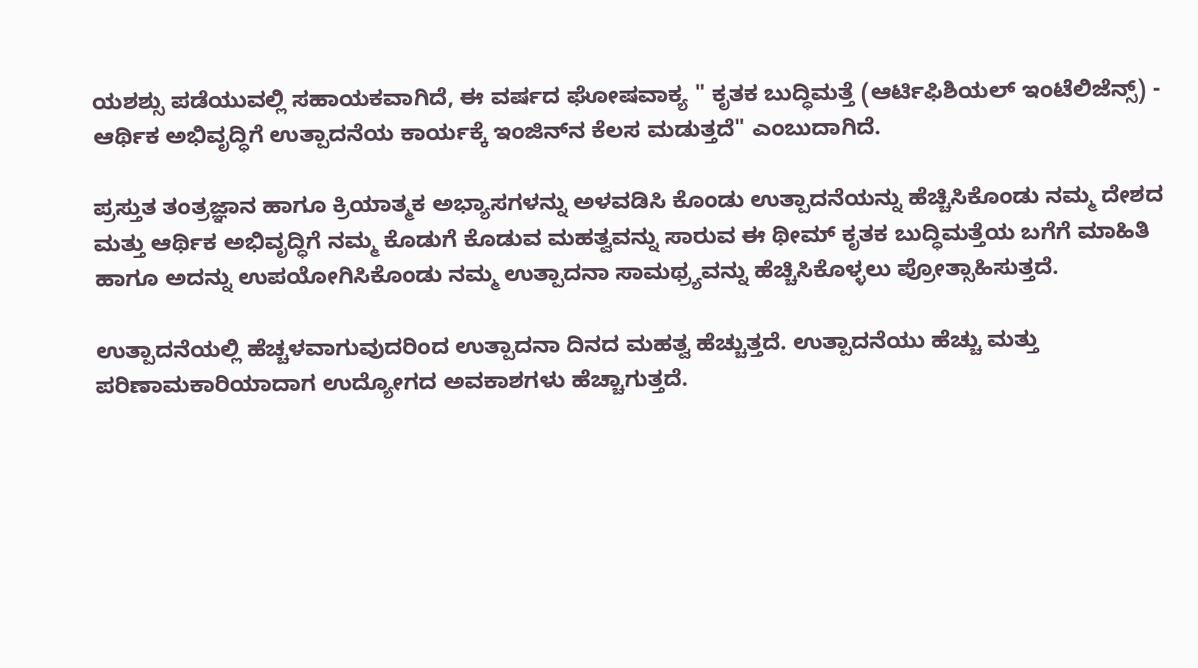ಯಶಶ್ಸು ಪಡೆಯುವಲ್ಲಿ ಸಹಾಯಕವಾಗಿದೆ, ಈ ವರ್ಷದ ಘೋಷವಾಕ್ಯ " ಕೃತಕ ಬುದ್ಧಿಮತ್ತೆ (ಆರ್ಟಿಫಿಶಿಯಲ್ ಇಂಟೆಲಿಜೆನ್ಸ್) - ಆರ್ಥಿಕ ಅಭಿವೃದ್ಧಿಗೆ ಉತ್ಪಾದನೆಯ ಕಾರ್ಯಕ್ಕೆ ಇಂಜಿನ್‍ನ ಕೆಲಸ ಮಡುತ್ತದೆ" ಎಂಬುದಾಗಿದೆ.

ಪ್ರಸ್ತುತ ತಂತ್ರಜ್ಞಾನ ಹಾಗೂ ಕ್ರಿಯಾತ್ಮಕ ಅಭ್ಯಾಸಗಳನ್ನು ಅಳವಡಿಸಿ ಕೊಂಡು ಉತ್ಪಾದನೆಯನ್ನು ಹೆಚ್ಚಿಸಿಕೊಂಡು ನಮ್ಮ ದೇಶದ ಮತ್ತು ಆರ್ಥಿಕ ಅಭಿವೃದ್ಧಿಗೆ ನಮ್ಮ ಕೊಡುಗೆ ಕೊಡುವ ಮಹತ್ವವನ್ನು ಸಾರುವ ಈ ಥೀಮ್ ಕೃತಕ ಬುದ್ಧಿಮತ್ತೆಯ ಬಗೆಗೆ ಮಾಹಿತಿ ಹಾಗೂ ಅದನ್ನು ಉಪಯೋಗಿಸಿಕೊಂಡು ನಮ್ಮ ಉತ್ಪಾದನಾ ಸಾಮಥ್ರ್ಯವನ್ನು ಹೆಚ್ಚಿಸಿಕೊಳ್ಳಲು ಪ್ರೋತ್ಸಾಹಿಸುತ್ತದೆ.

ಉತ್ಪಾದನೆಯಲ್ಲಿ ಹೆಚ್ಚಳವಾಗುವುದರಿಂದ ಉತ್ಪಾದನಾ ದಿನದ ಮಹತ್ವ ಹೆಚ್ಚುತ್ತದೆ. ಉತ್ಪಾದನೆಯು ಹೆಚ್ಚು ಮತ್ತು ಪರಿಣಾಮಕಾರಿಯಾದಾಗ ಉದ್ಯೋಗದ ಅವಕಾಶಗಳು ಹೆಚ್ಚಾಗುತ್ತದೆ.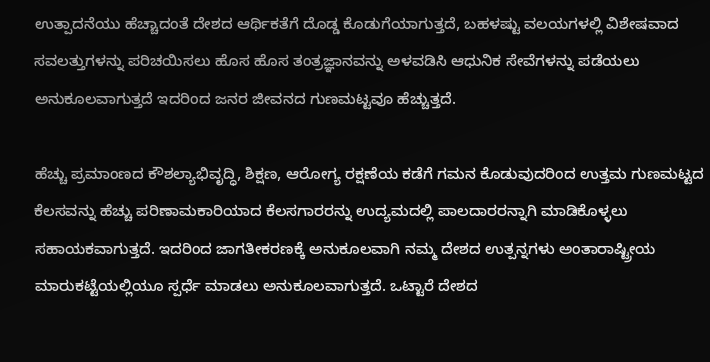ಉತ್ಪಾದನೆಯು ಹೆಚ್ಚಾದಂತೆ ದೇಶದ ಆರ್ಥಿಕತೆಗೆ ದೊಡ್ಡ ಕೊಡುಗೆಯಾಗುತ್ತದೆ, ಬಹಳಷ್ಟು ವಲಯಗಳಲ್ಲಿ ವಿಶೇಷವಾದ ಸವಲತ್ತುಗಳನ್ನು ಪರಿಚಯಿಸಲು ಹೊಸ ಹೊಸ ತಂತ್ರಜ್ಞಾನವನ್ನು ಅಳವಡಿಸಿ ಆಧುನಿಕ ಸೇವೆಗಳನ್ನು ಪಡೆಯಲು ಅನುಕೂಲವಾಗುತ್ತದೆ ಇದರಿಂದ ಜನರ ಜೀವನದ ಗುಣಮಟ್ಟವೂ ಹೆಚ್ಚುತ್ತದೆ.

ಹೆಚ್ಚು ಪ್ರಮಾಂಣದ ಕೌಶಲ್ಯಾಭಿವೃದ್ಧಿ, ಶಿಕ್ಷಣ, ಆರೋಗ್ಯ ರಕ್ಷಣೆಯ ಕಡೆಗೆ ಗಮನ ಕೊಡುವುದರಿಂದ ಉತ್ತಮ ಗುಣಮಟ್ಟದ ಕೆಲಸವನ್ನು ಹೆಚ್ಚು ಪರಿಣಾಮಕಾರಿಯಾದ ಕೆಲಸಗಾರರನ್ನು ಉದ್ಯಮದಲ್ಲಿ ಪಾಲದಾರರನ್ನಾಗಿ ಮಾಡಿಕೊಳ್ಳಲು ಸಹಾಯಕವಾಗುತ್ತದೆ. ಇದರಿಂದ ಜಾಗತೀಕರಣಕ್ಕೆ ಅನುಕೂಲವಾಗಿ ನಮ್ಮ ದೇಶದ ಉತ್ಪನ್ನಗಳು ಅಂತಾರಾಷ್ಟ್ರೀಯ ಮಾರುಕಟ್ಟೆಯಲ್ಲಿಯೂ ಸ್ಪರ್ಧೆ ಮಾಡಲು ಅನುಕೂಲವಾಗುತ್ತದೆ. ಒಟ್ಟಾರೆ ದೇಶದ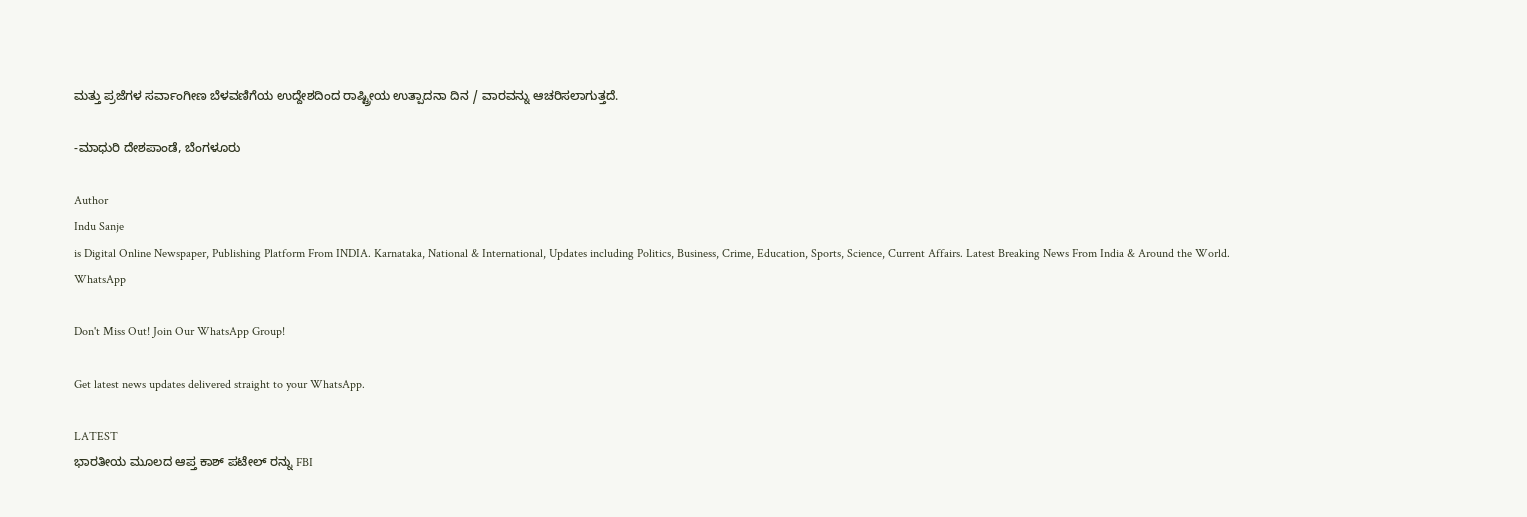ಮತ್ತು ಪ್ರಜೆಗಳ ಸರ್ವಾಂಗೀಣ ಬೆಳವಣಿಗೆಯ ಉದ್ದೇಶದಿಂದ ರಾಷ್ಟ್ರೀಯ ಉತ್ಪಾದನಾ ದಿನ / ವಾರವನ್ನು ಆಚರಿಸಲಾಗುತ್ತದೆ.

-ಮಾಧುರಿ ದೇಶಪಾಂಡೆ, ಬೆಂಗಳೂರು

Author
Indu Sanje
is Digital Online Newspaper, Publishing Platform From INDIA. Karnataka, National & International, Updates including Politics, Business, Crime, Education, Sports, Science, Current Affairs. Latest Breaking News From India & Around the World.
WhatsApp

Don't Miss Out! Join Our WhatsApp Group!

Get latest news updates delivered straight to your WhatsApp.

LATEST
ಭಾರತೀಯ ಮೂಲದ ಆಪ್ತ ಕಾಶ್ ಪಟೇಲ್ ರನ್ನು FBI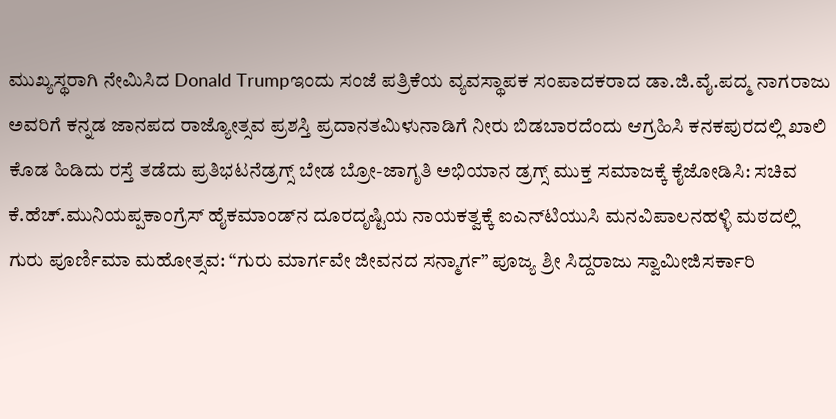ಮುಖ್ಯಸ್ಥರಾಗಿ ನೇಮಿಸಿದ Donald Trumpಇಂದು ಸಂಜೆ ಪತ್ರಿಕೆಯ ವ್ಯವಸ್ಥಾಪಕ ಸಂಪಾದಕರಾದ ಡಾ.ಜಿ.ವೈ.ಪದ್ಮ ನಾಗರಾಜು ಅವರಿಗೆ ಕನ್ನಡ ಜಾನಪದ ರಾಜ್ಯೋತ್ಸವ ಪ್ರಶಸ್ತಿ ಪ್ರದಾನತಮಿಳುನಾಡಿಗೆ ನೀರು ಬಿಡಬಾರದೆಂದು ಆಗ್ರಹಿಸಿ ಕನಕಪುರದಲ್ಲಿ ಖಾಲಿ ಕೊಡ ಹಿಡಿದು ರಸ್ತೆ ತಡೆದು ಪ್ರತಿಭಟನೆಡ್ರಗ್ಸ್ ಬೇಡ ಬ್ರೋ-ಜಾಗೃತಿ ಅಭಿಯಾನ ಡ್ರಗ್ಸ್ ಮುಕ್ತ ಸಮಾಜಕ್ಕೆ ಕೈಜೋಡಿಸಿ: ಸಚಿವ ಕೆ.ಹೆಚ್.ಮುನಿಯಪ್ಪಕಾಂಗ್ರೆಸ್ ಹೈಕಮಾಂಡ್‌ನ ದೂರದೃಷ್ಟಿಯ ನಾಯಕತ್ವಕ್ಕೆ ಐಎನ್‌ಟಿಯುಸಿ ಮನವಿಪಾಲನಹಳ್ಳಿ ಮಠದಲ್ಲಿ ಗುರು ಪೂರ್ಣಿಮಾ ಮಹೋತ್ಸವ: “ಗುರು ಮಾರ್ಗವೇ ಜೀವನದ ಸನ್ಮಾರ್ಗ” ಪೂಜ್ಯ ಶ್ರೀ ಸಿದ್ದರಾಜು ಸ್ವಾಮೀಜಿಸರ್ಕಾರಿ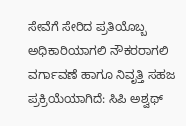ಸೇವೆಗೆ ಸೇರಿದ ಪ್ರತಿಯೊಬ್ಬ ಅಧಿಕಾರಿಯಾಗಲಿ ನೌಕರರಾಗಲಿ ವರ್ಗಾವಣೆ ಹಾಗೂ ನಿವೃತ್ತಿ ಸಹಜ ಪ್ರಕ್ರಿಯೆಯಾಗಿದೆ: ಸಿಪಿ ಅಶ್ವಥ್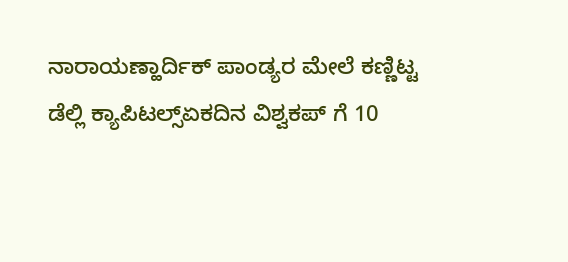ನಾರಾಯಣ್ಹಾರ್ದಿಕ್ ಪಾಂಡ್ಯರ ಮೇಲೆ ಕಣ್ಣಿಟ್ಟ ಡೆಲ್ಲಿ ಕ್ಯಾಪಿಟಲ್ಸ್ಏಕದಿನ ವಿಶ್ವಕಪ್ ಗೆ 10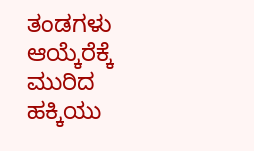ತಂಡಗಳು ಆಯ್ಕೆರೆಕ್ಕೆ ಮುರಿದ ಹಕ್ಕಿಯು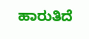ಹಾರುತಿದೆ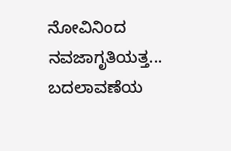ನೋವಿನಿಂದ ನವಜಾಗೃತಿಯತ್ತ... ಬದಲಾವಣೆಯ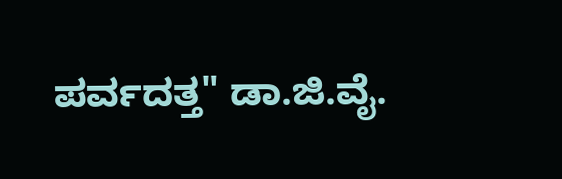ಪರ್ವದತ್ತ" ಡಾ.ಜಿ.ವೈ.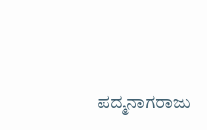ಪದ್ಮನಾಗರಾಜು